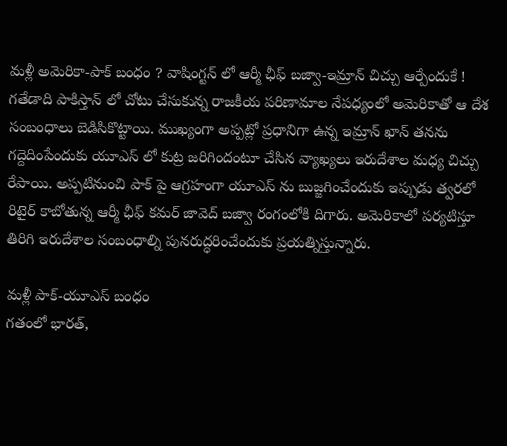మళ్లీ అమెరికా-పాక్ బంధం ? వాషింగ్టన్ లో ఆర్మీ ఛీఫ్ బజ్వా-ఇమ్రాన్ చిచ్చు ఆర్పేందుకే !
గతేడాది పాకిస్తాన్ లో చోటు చేసుకున్న రాజకీయ పరిణామాల నేపధ్యంలో అమెరికాతో ఆ దేశ సంబంధాలు బెడిసికొట్టాయి. ముఖ్యంగా అప్పట్లో ప్రధానిగా ఉన్న ఇమ్రాన్ ఖాన్ తనను గద్దెదింపేందుకు యూఎస్ లో కుట్ర జరిగిందంటూ చేసిన వ్యాఖ్యలు ఇరుదేశాల మధ్య చిచ్చు రేపాయి. అప్పటినుంచి పాక్ పై ఆగ్రహంగా యూఎస్ ను బుజ్జగించేందుకు ఇప్పుడు త్వరలో రిటైర్ కాబోతున్న ఆర్మీ ఛీఫ్ కమర్ జావెద్ బజ్వా రంగంలోకి దిగారు. అమెరికాలో పర్యటిస్తూ తిరిగి ఇరుదేశాల సంబంధాల్ని పునరుద్ధరించేందుకు ప్రయత్నిస్తున్నారు.

మళ్లీ పాక్-యూఎస్ బంధం
గతంలో భారత్,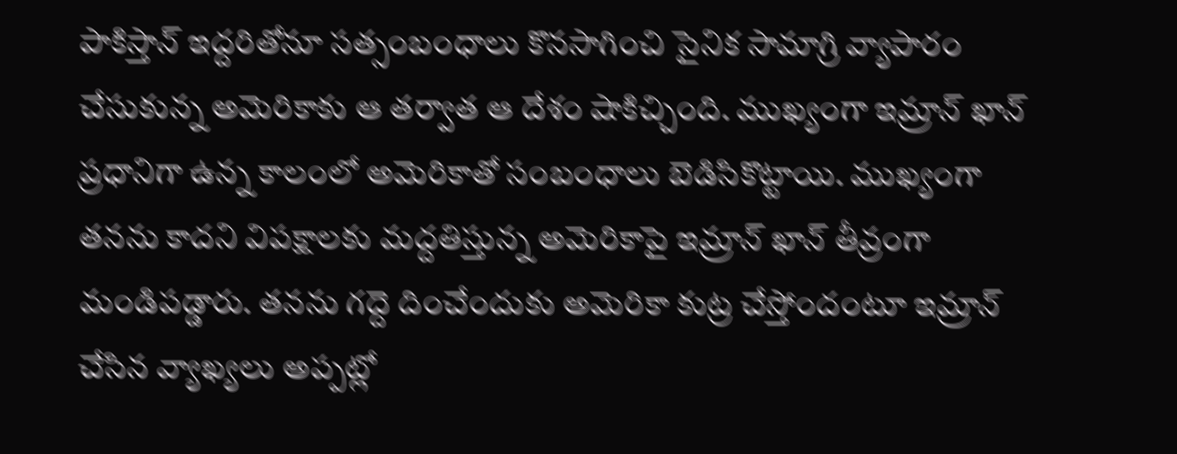పాకిస్తాన్ ఇద్దరితోనూ సత్సంబంధాలు కొనసాగించి సైనిక సామాగ్రి వ్యాపారం చేసుకున్న అమెరికాకు ఆ తర్వాత ఆ దేశం షాకిచ్చింది. ముఖ్యంగా ఇమ్రాన్ ఖాన్ ప్రధానిగా ఉన్న కాలంలో అమెరికాతో సంబంధాలు బెడిసికొట్టాయి. ముఖ్యంగా తనను కాదని విపక్షాలకు మద్దతిస్తున్న అమెరికాపై ఇమ్రాన్ ఖాన్ తీవ్రంగా మండిపడ్డారు. తనను గద్దె దించేందుకు అమెరికా కుట్ర చేస్తోందంటూ ఇమ్రాన్ చేసిన వ్యాఖ్యలు అప్పట్లో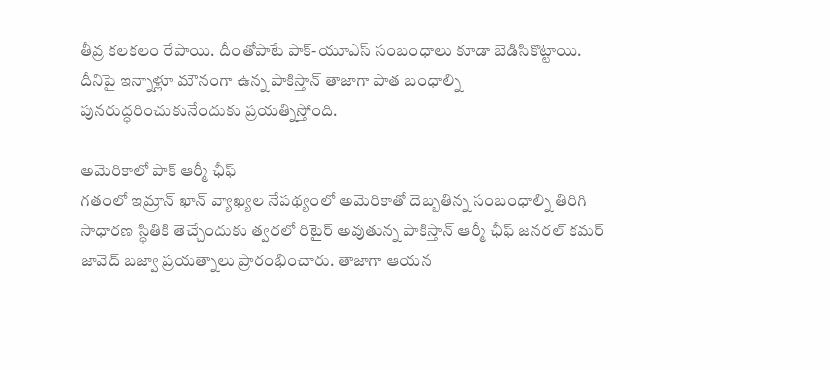తీవ్ర కలకలం రేపాయి. దీంతోపాటే పాక్-యూఎస్ సంబంధాలు కూడా బెడిసికొట్టాయి. దీనిపై ఇన్నాళ్లూ మౌనంగా ఉన్న పాకిస్తాన్ తాజాగా పాత బంధాల్ని పునరుద్ధరించుకునేందుకు ప్రయత్నిస్తోంది.

అమెరికాలో పాక్ ఆర్మీ ఛీఫ్
గతంలో ఇమ్రాన్ ఖాన్ వ్యాఖ్యల నేపథ్యంలో అమెరికాతో దెబ్బతిన్న సంబంధాల్ని తిరిగి సాధారణ స్ధితికి తెచ్చేందుకు త్వరలో రిటైర్ అవుతున్న పాకిస్తాన్ ఆర్మీ ఛీఫ్ జనరల్ కమర్ జావెద్ బజ్వా ప్రయత్నాలు ప్రారంభించారు. తాజాగా ఆయన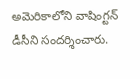అమెరికాలోని వాషింగ్టన్ డీసీని సందర్శించారు.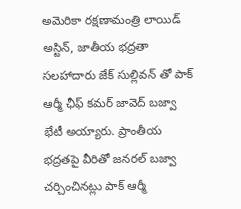అమెరికా రక్షణామంత్రి లాయిడ్ అస్టిన్, జాతీయ భద్రతా సలహాదారు జేక్ సుల్లివన్ తో పాక్ ఆర్మీ ఛీఫ్ కమర్ జావెద్ బజ్వా భేటీ అయ్యారు. ప్రాంతీయ భద్రతపై వీరితో జనరల్ బజ్వా చర్చించినట్లు పాక్ ఆర్మీ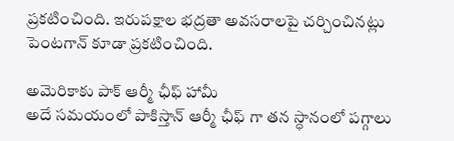ప్రకటించింది. ఇరుపక్షాల భద్రతా అవసరాలపై చర్చించినట్లు పెంటగాన్ కూడా ప్రకటించింది.

అమెరికాకు పాక్ ఆర్మీ ఛీఫ్ హామీ
అదే సమయంలో పాకిస్తాన్ ఆర్మీ ఛీఫ్ గా తన స్ధానంలో పగ్గాలు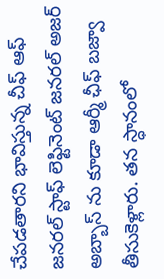చేపడతారని భావిస్తున్న చీఫ్ ఆఫ్ జనరల్ స్టాఫ్ లెఫ్టినెంట్ జనరల్ అజర్ అబ్బాస్ ను కూడా ఆర్మీ ఛీఫ్ బజ్వా తీసుకెళ్లారు. తన స్ధానంలో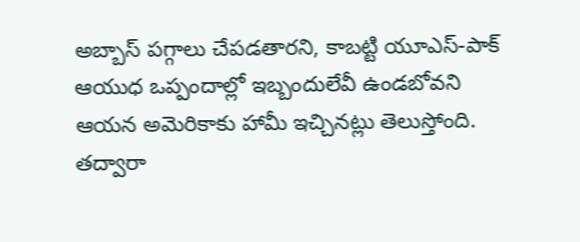అబ్బాస్ పగ్గాలు చేపడతారని, కాబట్టి యూఎస్-పాక్ ఆయుధ ఒప్పందాల్లో ఇబ్బందులేవీ ఉండబోవని ఆయన అమెరికాకు హామీ ఇచ్చినట్లు తెలుస్తోంది. తద్వారా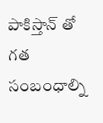పాకిస్తాన్ తో గత సంబంధాల్ని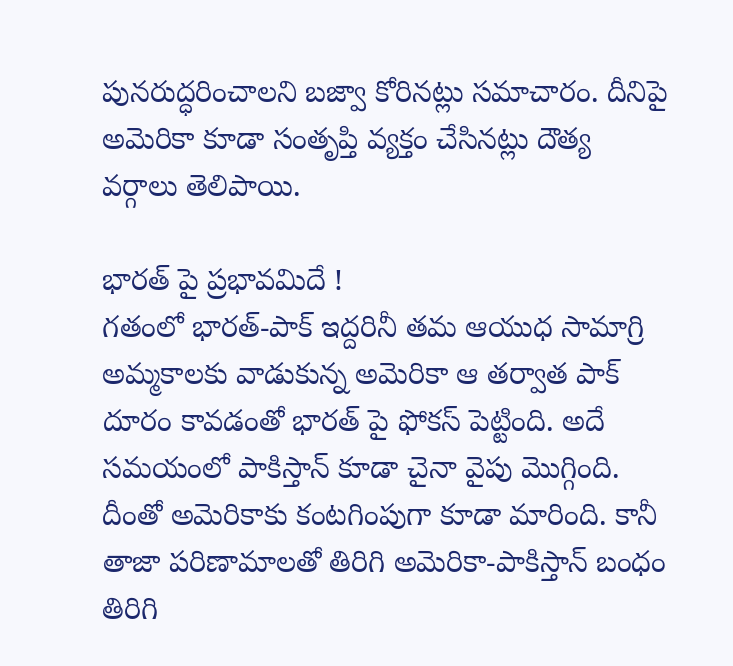పునరుద్ధరించాలని బజ్వా కోరినట్లు సమాచారం. దీనిపై అమెరికా కూడా సంతృప్తి వ్యక్తం చేసినట్లు దౌత్య వర్గాలు తెలిపాయి.

భారత్ పై ప్రభావమిదే !
గతంలో భారత్-పాక్ ఇద్దరినీ తమ ఆయుధ సామాగ్రి అమ్మకాలకు వాడుకున్న అమెరికా ఆ తర్వాత పాక్ దూరం కావడంతో భారత్ పై ఫోకస్ పెట్టింది. అదే సమయంలో పాకిస్తాన్ కూడా చైనా వైపు మొగ్గింది. దీంతో అమెరికాకు కంటగింపుగా కూడా మారింది. కానీ తాజా పరిణామాలతో తిరిగి అమెరికా-పాకిస్తాన్ బంధం తిరిగి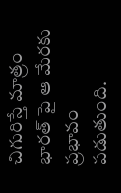చిగురిస్తే మాత్రం భారత్ పై ఆ మేరకు ప్రభావం పడుతుంది.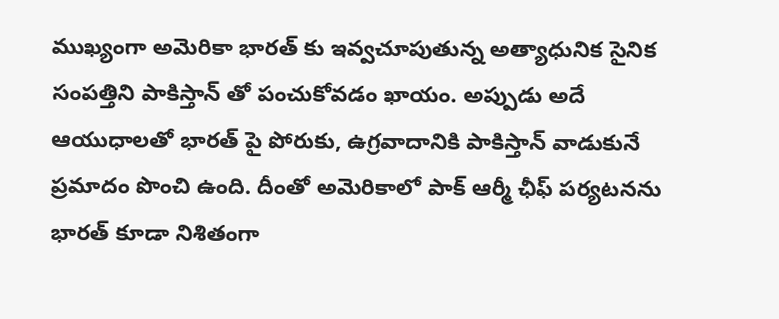ముఖ్యంగా అమెరికా భారత్ కు ఇవ్వచూపుతున్న అత్యాధునిక సైనిక సంపత్తిని పాకిస్తాన్ తో పంచుకోవడం ఖాయం. అప్పుడు అదే ఆయుధాలతో భారత్ పై పోరుకు, ఉగ్రవాదానికి పాకిస్తాన్ వాడుకునే ప్రమాదం పొంచి ఉంది. దీంతో అమెరికాలో పాక్ ఆర్మీ ఛీఫ్ పర్యటనను భారత్ కూడా నిశితంగా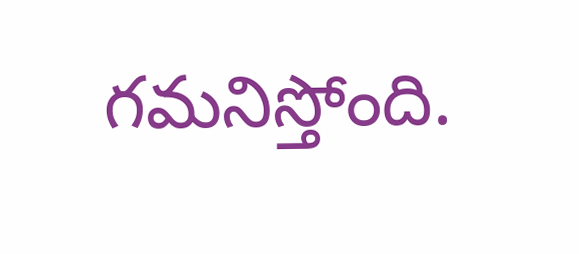గమనిస్తోంది.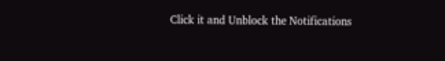Click it and Unblock the Notifications